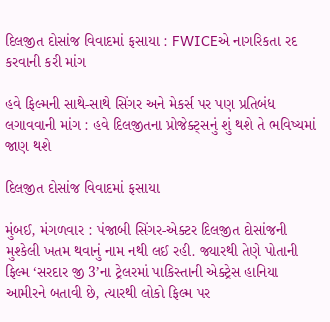દિલજીત દોસાંજ વિવાદમાં ફસાયા : FWICEએ નાગરિકતા રદ કરવાની કરી માંગ

હવે ફિલ્મની સાથે-સાથે સિંગર અને મેકર્સ પર પણ પ્રતિબંધ લગાવવાની માંગ : હવે દિલજીતના પ્રોજેક્ટ્સનું શું થશે તે ભવિષ્યમાં જાણ થશે

દિલજીત દોસાંજ વિવાદમાં ફસાયા

મુંબઈ, મંગળવાર : પંજાબી સિંગર-એક્ટર દિલજીત દોસાંજની મુશ્કેલી ખતમ થવાનું નામ નથી લઈ રહી. જ્યારથી તેણે પોતાની ફિલ્મ ‘સરદાર જી 3’ના ટ્રેલરમાં પાકિસ્તાની એક્ટ્રેસ હાનિયા આમીરને બતાવી છે, ત્યારથી લોકો ફિલ્મ પર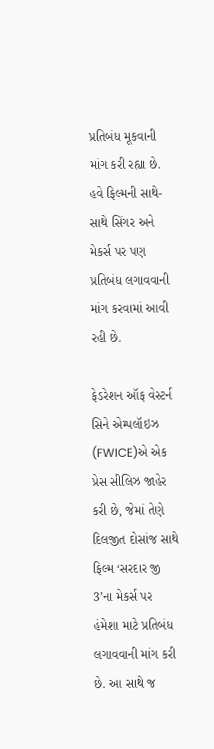પ્રતિબંધ મૂકવાની માંગ કરી રહ્યા છે. હવે ફિલ્મની સાથે-સાથે સિંગર અને મેકર્સ પર પણ પ્રતિબંધ લગાવવાની માંગ કરવામાં આવી રહી છે.

ફેડરેશન ઑફ વેસ્ટર્ન સિને એમ્પલૉઇઝ (FWICE)એ એક પ્રેસ સીલિઝ જાહેર કરી છે, જેમાં તેણે દિલજીત દોસાંજ સાથે ફિલ્મ ‘સરદાર જી 3’ના મેકર્સ પર હંમેશા માટે પ્રતિબંધ લગાવવાની માંગ કરી છે. આ સાથે જ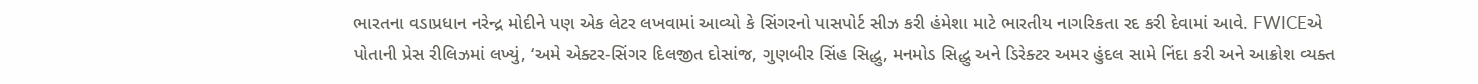ભારતના વડાપ્રધાન નરેન્દ્ર મોદીને પણ એક લેટર લખવામાં આવ્યો કે સિંગરનો પાસપોર્ટ સીઝ કરી હંમેશા માટે ભારતીય નાગરિકતા રદ કરી દેવામાં આવે. FWICEએ પોતાની પ્રેસ રીલિઝમાં લખ્યું, ‘અમે એક્ટર-સિંગર દિલજીત દોસાંજ, ગુણબીર સિંહ સિદ્ધુ, મનમોડ સિદ્ધુ અને ડિરેક્ટર અમર હુંદલ સામે નિંદા કરી અને આક્રોશ વ્યક્ત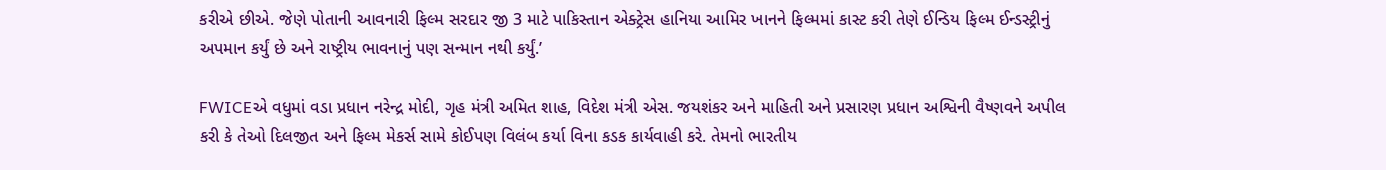કરીએ છીએ. જેણે પોતાની આવનારી ફિલ્મ સરદાર જી 3 માટે પાકિસ્તાન એક્ટ્રેસ હાનિયા આમિર ખાનને ફિલ્મમાં કાસ્ટ કરી તેણે ઈન્ડિય ફિલ્મ ઈન્ડસ્ટ્રીનું અપમાન કર્યું છે અને રાષ્ટ્રીય ભાવનાનું પણ સન્માન નથી કર્યું.’

FWICEએ વધુમાં વડા પ્રધાન નરેન્દ્ર મોદી, ગૃહ મંત્રી અમિત શાહ, વિદેશ મંત્રી એસ. જયશંકર અને માહિતી અને પ્રસારણ પ્રધાન અશ્વિની વૈષ્ણવને અપીલ કરી કે તેઓ દિલજીત અને ફિલ્મ મેકર્સ સામે કોઈપણ વિલંબ કર્યા વિના કડક કાર્યવાહી કરે. તેમનો ભારતીય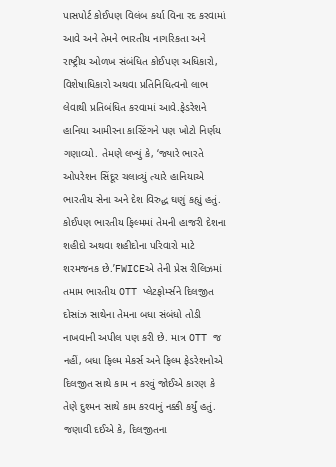પાસપોર્ટ કોઈપણ વિલંબ કર્યા વિના રદ કરવામાં આવે અને તેમને ભારતીય નાગરિકતા અને રાષ્ટ્રીય ઓળખ સંબંધિત કોઈપણ અધિકારો, વિશેષાધિકારો અથવા પ્રતિનિધિત્વનો લાભ લેવાથી પ્રતિબંધિત કરવામાં આવે.ફેડરેશને હાનિયા આમીરના કાસ્ટિંગને પણ ખોટો નિર્ણય ગણાવ્યો. તેમણે લખ્યું કે, ‘જ્યારે ભારતે ઓપરેશન સિંદૂર ચલાવ્યું ત્યારે હાનિયાએ ભારતીય સેના અને દેશ વિરુદ્ધ ઘણું કહ્યું હતું. કોઈપણ ભારતીય ફિલ્મમાં તેમની હાજરી દેશના શહીદો અથવા શહીદોના પરિવારો માટે શરમજનક છે.’FWICEએ તેની પ્રેસ રીલિઝમાં તમામ ભારતીય OTT પ્લેટફોર્મ્સને દિલજીત દોસાંઝ સાથેના તેમના બધા સંબંધો તોડી નાખવાની અપીલ પણ કરી છે. માત્ર OTT જ નહીં, બધા ફિલ્મ મેકર્સ અને ફિલ્મ ફેડરેશનોએ દિલજીત સાથે કામ ન કરવું જોઈએ કારણ કે તેણે દુશ્મન સાથે કામ કરવાનું નક્કી કર્યું હતું. જણાવી દઈએ કે, દિલજીતના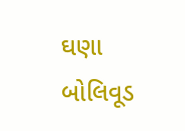ઘણા બોલિવૂડ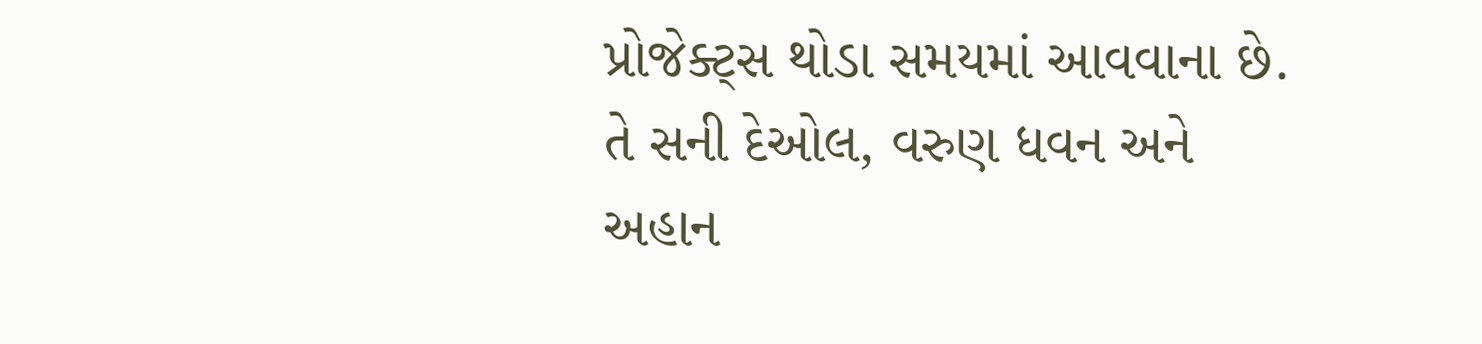પ્રોજેક્ટ્સ થોડા સમયમાં આવવાના છે. તે સની દેઓલ, વરુણ ધવન અને અહાન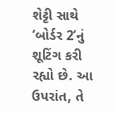શેટ્ટી સાથે ‘બોર્ડર 2’નું શૂટિંગ કરી રહ્યો છે. આ ઉપરાંત, તે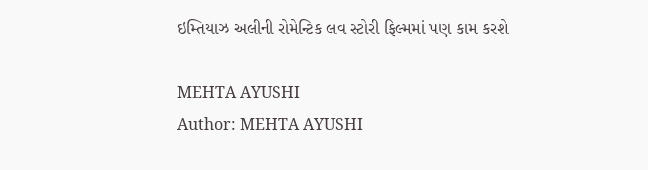ઇમ્તિયાઝ અલીની રોમેન્ટિક લવ સ્ટોરી ફિલ્મમાં પણ કામ કરશે

MEHTA AYUSHI
Author: MEHTA AYUSHI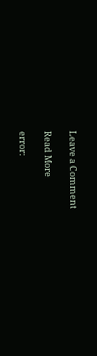Leave a Comment

Read More

error: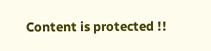Content is protected !!